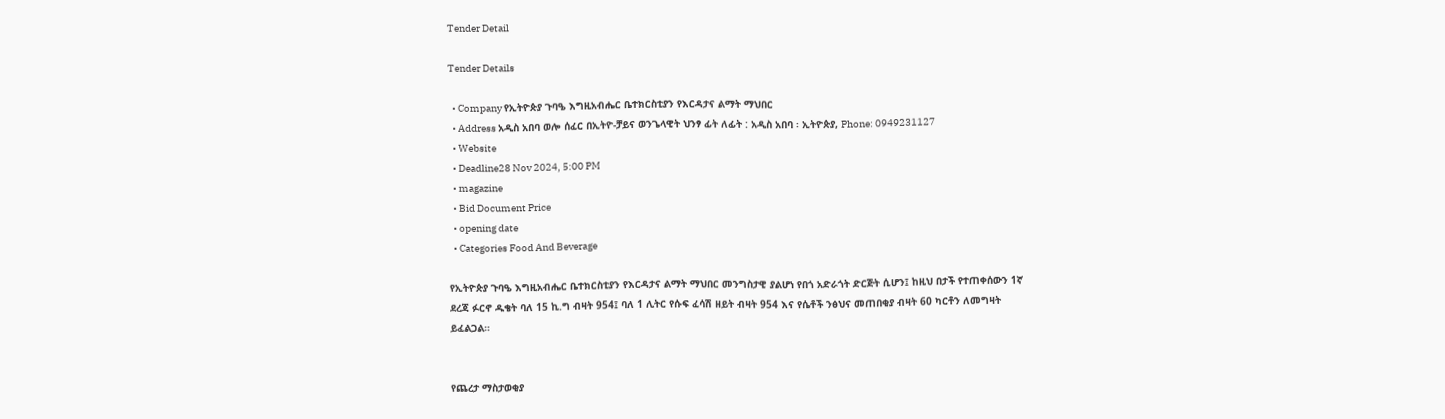Tender Detail

Tender Details

  • Company የኢትዮጵያ ጉባዔ እግዚአብሔር ቤተክርስቲያን የእርዳታና ልማት ማህበር
  • Address አዲስ አበባ ወሎ ሰፈር በኢትዮ-ቻይና ወንጌላዊት ህንፃ ፊት ለፊት : አዲስ አበባ ፡ ኢትዮጵያ, Phone: 0949231127
  • Website
  • Deadline28 Nov 2024, 5:00 PM
  • magazine
  • Bid Document Price
  • opening date
  • Categories Food And Beverage

የኢትዮጵያ ጉባዔ እግዚአብሔር ቤተክርስቲያን የእርዳታና ልማት ማህበር መንግስታዊ ያልሆነ የበጎ አድራጎት ድርጅት ሲሆን፤ ከዚህ በታች የተጠቀሰውን 1ኛ ደረጃ ፉርኖ ዱቄት ባለ 15 ኪ.ግ ብዛት 954፤ ባለ 1 ሊትር የሱፍ ፈሳሽ ዘይት ብዛት 954 እና የሴቶች ንፅህና መጠበቂያ ብዛት 60 ካርቶን ለመግዛት ይፈልጋል።


የጨረታ ማስታወቂያ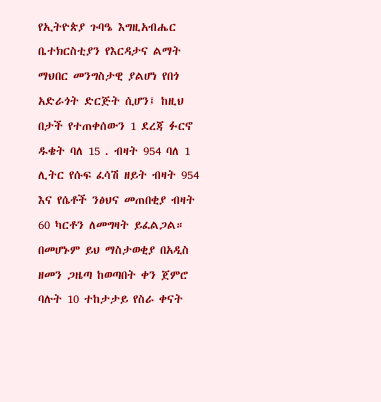የኢትዮጵያ ጉባዔ እግዚአብሔር ቤተክርስቲያን የእርዳታና ልማት ማህበር መንግስታዊ ያልሆነ የበጎ አድራጎት ድርጅት ሲሆን፤ ከዚህ በታች የተጠቀሰውን 1 ደረጃ ፉርኖ ዱቄት ባለ 15 . ብዛት 954 ባለ 1 ሊትር የሱፍ ፈሳሽ ዘይት ብዛት 954 እና የሴቶች ንፅህና መጠበቂያ ብዛት 60 ካርቶን ለመግዛት ይፈልጋል። በመሆኑም ይህ ማስታወቂያ በአዲስ ዘመን ጋዜጣ ከወጣበት ቀን ጀምሮ ባሉት 10 ተከታታይ የስራ ቀናት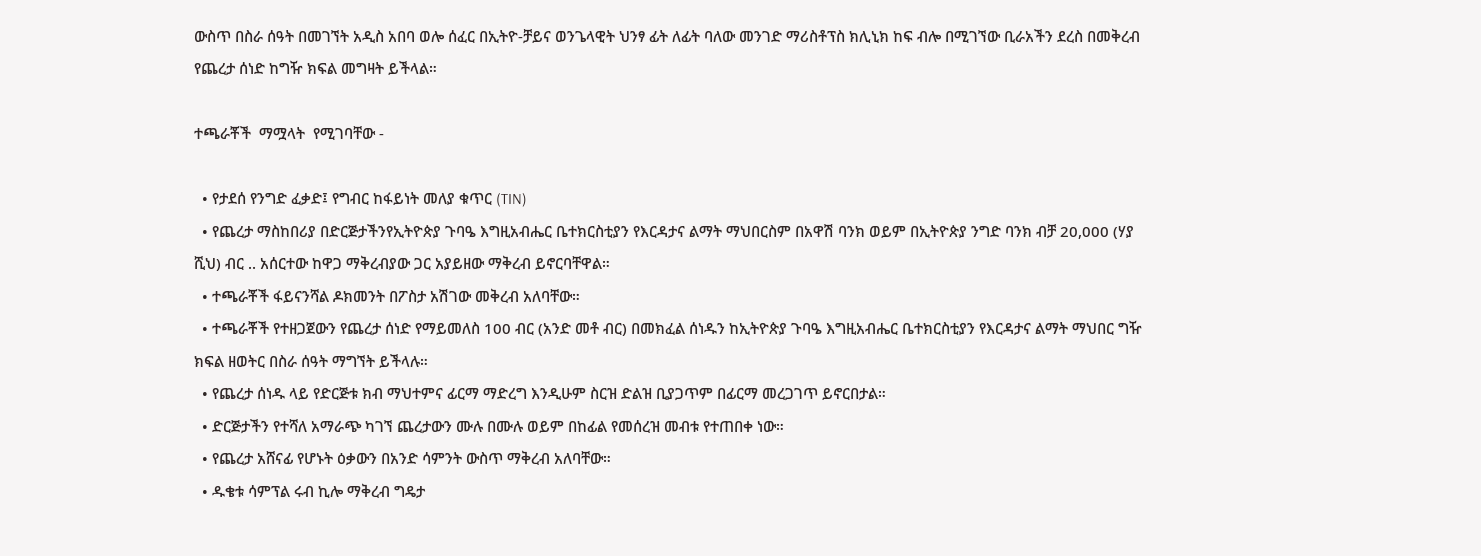ውስጥ በስራ ሰዓት በመገኘት አዲስ አበባ ወሎ ሰፈር በኢትዮ-ቻይና ወንጌላዊት ህንፃ ፊት ለፊት ባለው መንገድ ማሪስቶፕስ ክሊኒክ ከፍ ብሎ በሚገኘው ቢራአችን ደረስ በመቅረብ የጨረታ ሰነድ ከግዥ ክፍል መግዛት ይችላል።

ተጫራቾች  ማሟላት  የሚገባቸው -

  • የታደሰ የንግድ ፈቃድ፤ የግብር ከፋይነት መለያ ቁጥር (TIN)
  • የጨረታ ማስከበሪያ በድርጅታችንየኢትዮጵያ ጉባዔ እግዚአብሔር ቤተክርስቲያን የእርዳታና ልማት ማህበርስም በአዋሽ ባንክ ወይም በኢትዮጵያ ንግድ ባንክ ብቻ 20,000 (ሃያ ሺህ) ብር .. አሰርተው ከዋጋ ማቅረብያው ጋር አያይዘው ማቅረብ ይኖርባቸዋል።
  • ተጫራቾች ፋይናንሻል ዶክመንት በፖስታ አሽገው መቅረብ አለባቸው።
  • ተጫራቾች የተዘጋጀውን የጨረታ ሰነድ የማይመለስ 100 ብር (አንድ መቶ ብር) በመክፈል ሰነዱን ከኢትዮጵያ ጉባዔ እግዚአብሔር ቤተክርስቲያን የእርዳታና ልማት ማህበር ግዥ ክፍል ዘወትር በስራ ሰዓት ማግኘት ይችላሉ።
  • የጨረታ ሰነዱ ላይ የድርጅቱ ክብ ማህተምና ፊርማ ማድረግ እንዲሁም ስርዝ ድልዝ ቢያጋጥም በፊርማ መረጋገጥ ይኖርበታል።
  • ድርጅታችን የተሻለ አማራጭ ካገኘ ጨረታውን ሙሉ በሙሉ ወይም በከፊል የመሰረዝ መብቱ የተጠበቀ ነው።
  • የጨረታ አሸናፊ የሆኑት ዕቃውን በአንድ ሳምንት ውስጥ ማቅረብ አለባቸው።
  • ዱቄቱ ሳምፕል ሩብ ኪሎ ማቅረብ ግዴታ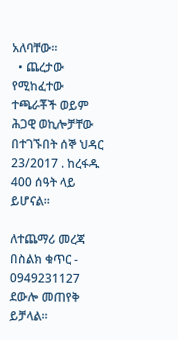አለባቸው።
  • ጨረታው የሚከፈተው ተጫራቾች ወይም ሕጋዊ ወኪሎቻቸው በተገኙበት ሰኞ ህዳር 23/2017 . ከረፋዱ 400 ሰዓት ላይ ይሆናል።

ለተጨማሪ መረጃ በስልክ ቁጥር - 0949231127 ደውሎ መጠየቅ ይቻላል።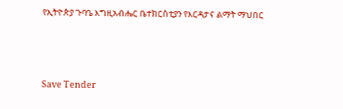የኢትዮጵያ ጉባዔ እግዚአብሔር ቤተክርስቲያን የእርዳታና ልማት ማህበር



Save Tender